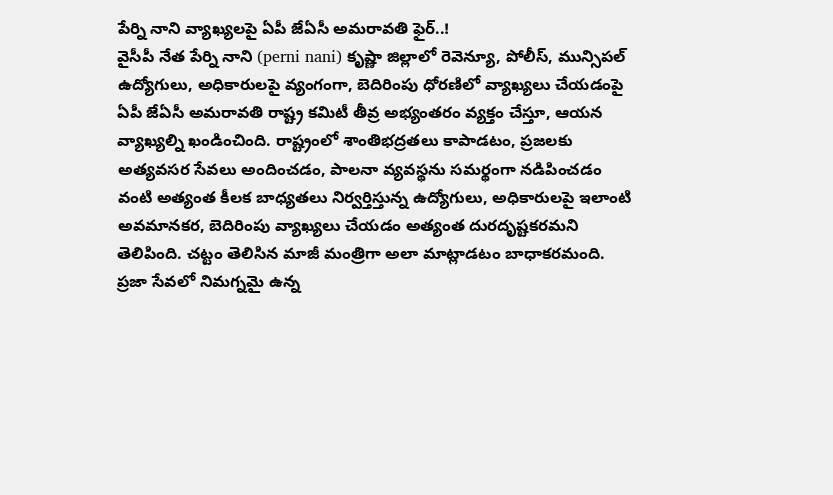పేర్ని నాని వ్యాఖ్యలపై ఏపీ జేఏసీ అమరావతి ఫైర్..!
వైసీపీ నేత పేర్ని నాని (perni nani) కృష్ణా జిల్లాలో రెవెన్యూ, పోలీస్, మున్సిపల్ ఉద్యోగులు, అధికారులపై వ్యంగంగా, బెదిరింపు ధోరణిలో వ్యాఖ్యలు చేయడంపై ఏపీ జేఏసీ అమరావతి రాష్ట్ర కమిటీ తీవ్ర అభ్యంతరం వ్యక్తం చేస్తూ, ఆయన వ్యాఖ్యల్ని ఖండించింది. రాష్ట్రంలో శాంతిభద్రతలు కాపాడటం, ప్రజలకు అత్యవసర సేవలు అందించడం, పాలనా వ్యవస్థను సమర్థంగా నడిపించడం వంటి అత్యంత కీలక బాధ్యతలు నిర్వర్తిస్తున్న ఉద్యోగులు, అధికారులపై ఇలాంటి అవమానకర, బెదిరింపు వ్యాఖ్యలు చేయడం అత్యంత దురదృష్టకరమని తెలిపింది. చట్టం తెలిసిన మాజీ మంత్రిగా అలా మాట్లాడటం బాధాకరమంది.
ప్రజా సేవలో నిమగ్నమై ఉన్న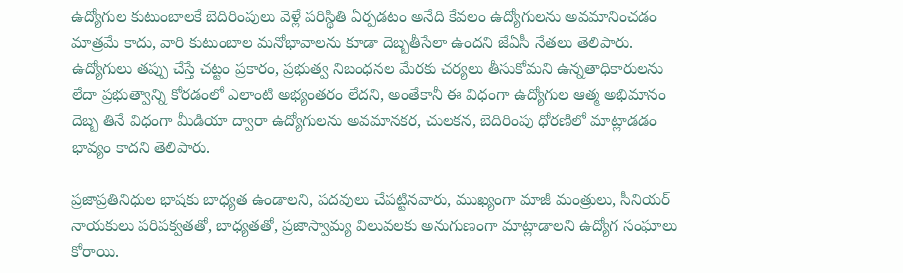ఉద్యోగుల కుటుంబాలకే బెదిరింపులు వెళ్లే పరిస్థితి ఏర్పడటం అనేది కేవలం ఉద్యోగులను అవమానించడం మాత్రమే కాదు, వారి కుటుంబాల మనోభావాలను కూడా దెబ్బతీసేలా ఉందని జేఏసీ నేతలు తెలిపారు. ఉద్యోగులు తప్పు చేస్తే చట్టం ప్రకారం, ప్రభుత్వ నిబంధనల మేరకు చర్యలు తీసుకోమని ఉన్నతాధికారులను లేదా ప్రభుత్వాన్ని కోరడంలో ఎలాంటి అభ్యంతరం లేదని, అంతేకానీ ఈ విధంగా ఉద్యోగుల ఆత్మ అభిమానం దెబ్బ తినే విధంగా మీడియా ద్వారా ఉద్యోగులను అవమానకర, చులకన, బెదిరింపు ధోరణిలో మాట్లాడడం భావ్యం కాదని తెలిపారు.

ప్రజాప్రతినిధుల భాషకు బాధ్యత ఉండాలని, పదవులు చేపట్టినవారు, ముఖ్యంగా మాజీ మంత్రులు, సీనియర్ నాయకులు పరిపక్వతతో, బాధ్యతతో, ప్రజాస్వామ్య విలువలకు అనుగుణంగా మాట్లాడాలని ఉద్యోగ సంఘాలు కోరాయి.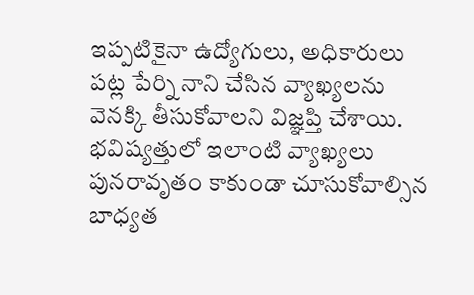ఇప్పటికైనా ఉద్యోగులు, అధికారులు పట్ల పేర్ని నాని చేసిన వ్యాఖ్యలను వెనక్కి తీసుకోవాలని విజ్ఞప్తి చేశాయి. భవిష్యత్తులో ఇలాంటి వ్యాఖ్యలు పునరావృతం కాకుండా చూసుకోవాల్సిన బాధ్యత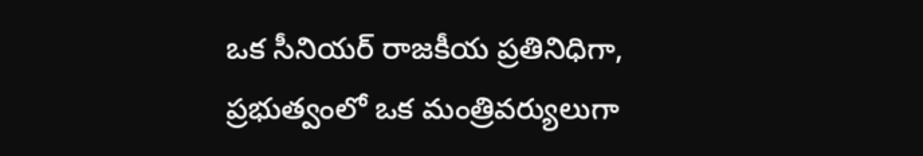ఒక సీనియర్ రాజకీయ ప్రతినిధిగా, ప్రభుత్వంలో ఒక మంత్రివర్యులుగా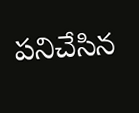పనిచేసిన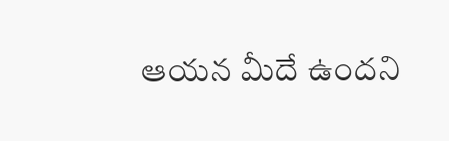ఆయన మీదే ఉందని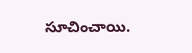సూచించాయి.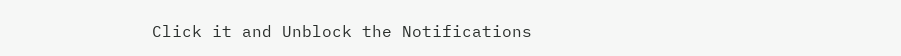Click it and Unblock the Notifications